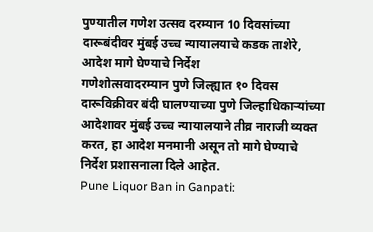पुण्यातील गणेश उत्सव दरम्यान 10 दिवसांच्या दारूबंदीवर मुंबई उच्च न्यायालयाचे कडक ताशेरे, आदेश मागे घेण्याचे निर्देश
गणेशोत्सवादरम्यान पुणे जिल्ह्यात १० दिवस दारूविक्रीवर बंदी घालण्याच्या पुणे जिल्हाधिकाऱ्यांच्या आदेशावर मुंबई उच्च न्यायालयाने तीव्र नाराजी व्यक्त करत, हा आदेश मनमानी असून तो मागे घेण्याचे निर्देश प्रशासनाला दिले आहेत.
Pune Liquor Ban in Ganpati: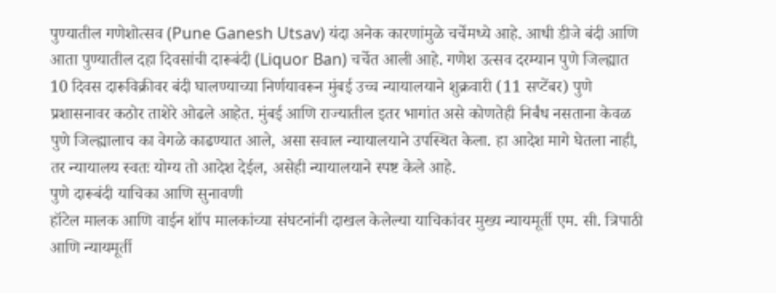पुण्यातील गणेशोत्सव (Pune Ganesh Utsav) यंदा अनेक कारणांमुळे चर्चेमध्ये आहे. आधी डीजे बंदी आणि आता पुण्यातील दहा दिवसांची दारूबंदी (Liquor Ban) चर्चेत आली आहे. गणेश उत्सव दरम्यान पुणे जिल्ह्यात 10 दिवस दारूविक्रीवर बंदी घालण्याच्या निर्णयावरून मुंबई उच्च न्यायालयाने शुक्रवारी (11 सप्टेंबर) पुणे प्रशासनावर कठोर ताशेरे ओढले आहेत. मुंबई आणि राज्यातील इतर भागांत असे कोणतेही निर्बंध नसताना केवळ पुणे जिल्ह्यालाच का वेगळे काढण्यात आले, असा सवाल न्यायालयाने उपस्थित केला. हा आदेश मागे घेतला नाही, तर न्यायालय स्वतः योग्य तो आदेश देईल, असेही न्यायालयाने स्पष्ट केले आहे.
पुणे दारूबंदी याचिका आणि सुनावणी
हॉटेल मालक आणि वाईन शॉप मालकांच्या संघटनांनी दाखल केलेल्या याचिकांवर मुख्य न्यायमूर्ती एम. सी. त्रिपाठी आणि न्यायमूर्ती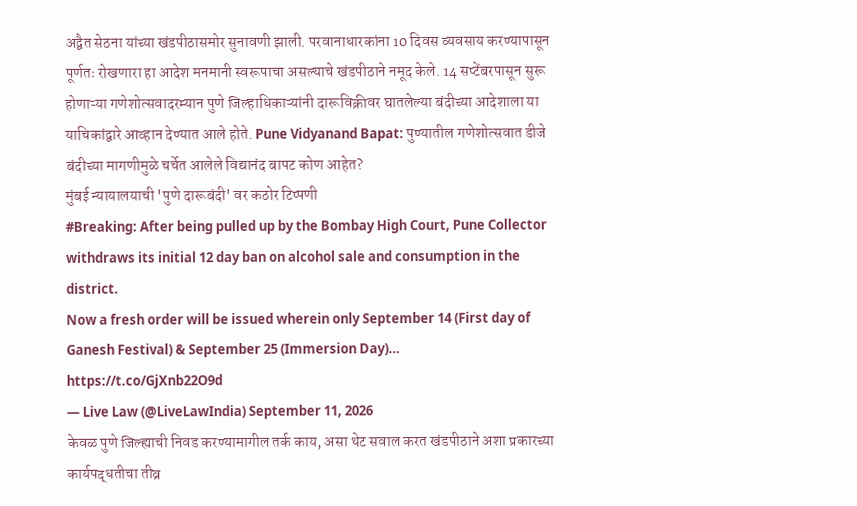अद्वैत सेठना यांच्या खंडपीठासमोर सुनावणी झाली. परवानाधारकांना 10 दिवस व्यवसाय करण्यापासून पूर्णतः रोखणारा हा आदेश मनमानी स्वरूपाचा असल्याचे खंडपीठाने नमूद केले. 14 सप्टेंबरपासून सुरू होणाऱ्या गणेशोत्सवादरम्यान पुणे जिल्हाधिकाऱ्यांनी दारूविक्रीवर घातलेल्या बंदीच्या आदेशाला या याचिकांद्वारे आव्हान देण्यात आले होते. Pune Vidyanand Bapat: पुण्यातील गणेशोत्सवात डीजे बंदीच्या मागणीमुळे चर्चेत आलेले विद्यानंद बापट कोण आहेत?
मुंबई न्यायालयाची 'पुणे दारूबंदी' वर कठोर टिप्पणी
#Breaking: After being pulled up by the Bombay High Court, Pune Collector withdraws its initial 12 day ban on alcohol sale and consumption in the district.
Now a fresh order will be issued wherein only September 14 (First day of Ganesh Festival) & September 25 (Immersion Day)… https://t.co/GjXnb22O9d
— Live Law (@LiveLawIndia) September 11, 2026
केवळ पुणे जिल्ह्याची निवड करण्यामागील तर्क काय, असा थेट सवाल करत खंडपीठाने अशा प्रकारच्या कार्यपद्धतीचा तीव्र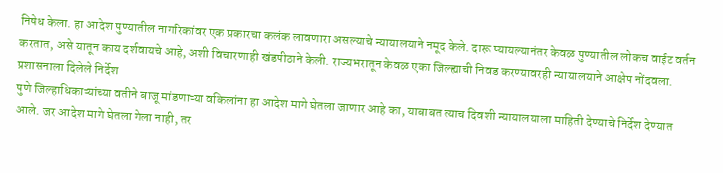निषेध केला. हा आदेश पुण्यातील नागरिकांवर एक प्रकारचा कलंक लावणारा असल्याचे न्यायालयाने नमूद केले. दारू प्यायल्यानंतर केवळ पुण्यातील लोकच वाईट वर्तन करतात, असे यातून काय दर्शवायचे आहे, अशी विचारणाही खंडपीठाने केली. राज्यभरातून केवळ एका जिल्ह्याची निवड करण्यावरही न्यायालयाने आक्षेप नोंदवला.
प्रशासनाला दिलेले निर्देश
पुणे जिल्हाधिकाऱ्यांच्या वतीने बाजू मांडणाऱ्या वकिलांना हा आदेश मागे घेतला जाणार आहे का, याबाबत त्याच दिवशी न्यायालयाला माहिती देण्याचे निर्देश देण्यात आले. जर आदेश मागे घेतला गेला नाही, तर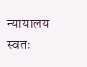न्यायालय स्वतः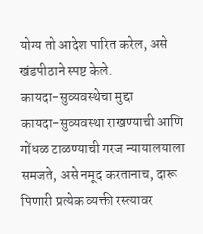योग्य तो आदेश पारित करेल, असे खंडपीठाने स्पष्ट केले.
कायदा-सुव्यवस्थेचा मुद्दा
कायदा-सुव्यवस्था राखण्याची आणि गोंधळ टाळण्याची गरज न्यायालयाला समजते, असे नमूद करतानाच, दारू पिणारी प्रत्येक व्यक्ती रस्त्यावर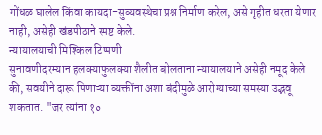गोंधळ घालेल किंवा कायदा-सुव्यवस्थेचा प्रश्न निर्माण करेल, असे गृहीत धरता येणार नाही, असेही खंडपीठाने स्पष्ट केले.
न्यायालयाची मिश्किल टिप्पणी
सुनावणीदरम्यान हलक्याफुलक्या शैलीत बोलताना न्यायालयाने असेही नमूद केले की, सवयीने दारू पिणाऱ्या व्यक्तींना अशा बंदीमुळे आरोग्याच्या समस्या उद्भवू शकतात. "जर त्यांना १०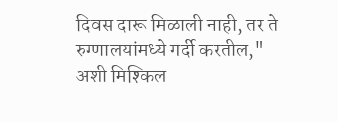दिवस दारू मिळाली नाही, तर ते रुग्णालयांमध्ये गर्दी करतील," अशी मिश्किल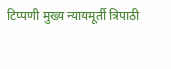टिप्पणी मुख्य न्यायमूर्ती त्रिपाठी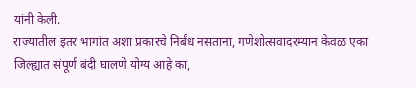यांनी केली.
राज्यातील इतर भागांत अशा प्रकारचे निर्बंध नसताना, गणेशोत्सवादरम्यान केवळ एका जिल्ह्यात संपूर्ण बंदी घालणे योग्य आहे का,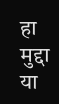हा मुद्दा या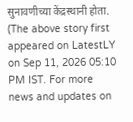सुनावणीच्या केंद्रस्थानी होता.
(The above story first appeared on LatestLY on Sep 11, 2026 05:10 PM IST. For more news and updates on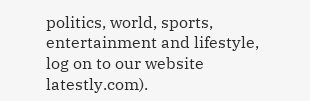politics, world, sports, entertainment and lifestyle, log on to our website latestly.com).